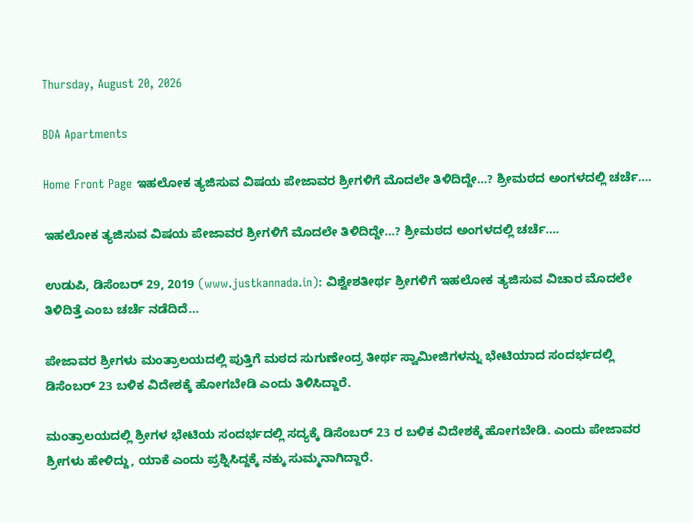Thursday, August 20, 2026

BDA Apartments

Home Front Page ಇಹಲೋಕ ತ್ಯಜಿಸುವ ವಿಷಯ ಪೇಜಾವರ ಶ್ರೀಗಳಿಗೆ ಮೊದಲೇ ತಿಳಿದಿದ್ದೇ…? ಶ್ರೀಮಠದ ಅಂಗಳದಲ್ಲಿ ಚರ್ಚೆ….

ಇಹಲೋಕ ತ್ಯಜಿಸುವ ವಿಷಯ ಪೇಜಾವರ ಶ್ರೀಗಳಿಗೆ ಮೊದಲೇ ತಿಳಿದಿದ್ದೇ…? ಶ್ರೀಮಠದ ಅಂಗಳದಲ್ಲಿ ಚರ್ಚೆ….

ಉಡುಪಿ, ಡಿಸೆಂಬರ್ 29, 2019 (www.justkannada.in): ವಿಶ್ವೇಶತೀರ್ಥ ಶ್ರೀಗಳಿಗೆ ಇಹಲೋಕ ತ್ಯಜಿಸುವ ವಿಚಾರ ಮೊದಲೇ ತಿಳಿದಿತ್ತೆ ಎಂಬ ಚರ್ಚೆ ನಡೆದಿದೆ…

ಪೇಜಾವರ ಶ್ರೀಗಳು ಮಂತ್ರಾಲಯದಲ್ಲಿ ಪುತ್ತಿಗೆ ಮಠದ ಸುಗುಣೇಂದ್ರ ತೀರ್ಥ ಸ್ವಾಮೀಜಿಗಳನ್ನು ಭೇಟಿಯಾದ ಸಂದರ್ಭದಲ್ಲಿ ಡಿಸೆಂಬರ್ 23 ಬಳಿಕ ವಿದೇಶಕ್ಕೆ ಹೋಗಬೇಡಿ ಎಂದು ತಿಳಿಸಿದ್ದಾರೆ.

ಮಂತ್ರಾಲಯದಲ್ಲಿ ಶ್ರೀಗಳ ಭೇಟಿಯ ಸಂದರ್ಭದಲ್ಲಿ ಸದ್ಯಕ್ಕೆ ಡಿಸೆಂಬರ್ 23 ರ ಬಳಿಕ ವಿದೇಶಕ್ಕೆ ಹೋಗಬೇಡಿ. ಎಂದು ಪೇಜಾವರ ಶ್ರೀಗಳು ಹೇಳಿದ್ದು, ಯಾಕೆ ಎಂದು ಪ್ರಶ್ನಿಸಿದ್ದಕ್ಕೆ ನಕ್ಕು ಸುಮ್ಮನಾಗಿದ್ದಾರೆ.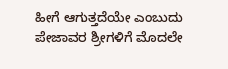ಹೀಗೆ ಆಗುತ್ತದೆಯೇ ಎಂಬುದು ಪೇಜಾವರ ಶ್ರೀಗಳಿಗೆ ಮೊದಲೇ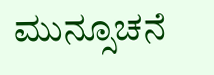ಮುನ್ಸೂಚನೆ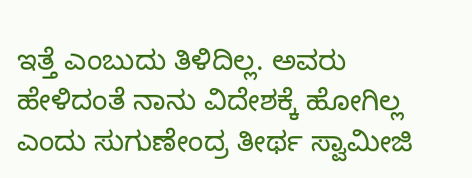ಇತ್ತೆ ಎಂಬುದು ತಿಳಿದಿಲ್ಲ. ಅವರು ಹೇಳಿದಂತೆ ನಾನು ವಿದೇಶಕ್ಕೆ ಹೋಗಿಲ್ಲ ಎಂದು ಸುಗುಣೇಂದ್ರ ತೀರ್ಥ ಸ್ವಾಮೀಜಿ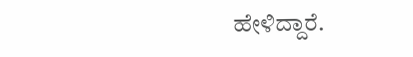ಹೇಳಿದ್ದಾರೆ.